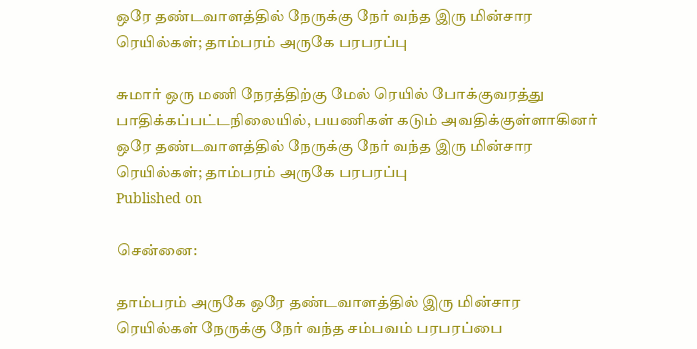ஒரே தண்டவாளத்தில் நேருக்கு நேர் வந்த இரு மின்சார ரெயில்கள்; தாம்பரம் அருகே பரபரப்பு

சுமார் ஒரு மணி நேரத்திற்கு மேல் ரெயில் போக்குவரத்து பாதிக்கப்பட்டநிலையில், பயணிகள் கடும் அவதிக்குள்ளாகினர்
ஒரே தண்டவாளத்தில் நேருக்கு நேர் வந்த இரு மின்சார ரெயில்கள்; தாம்பரம் அருகே பரபரப்பு
Published on

சென்னை:

தாம்பரம் அருகே ஒரே தண்டவாளத்தில் இரு மின்சார ரெயில்கள் நேருக்கு நேர் வந்த சம்பவம் பரபரப்பை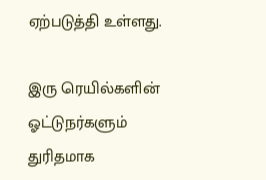ஏற்படுத்தி உள்ளது.

இரு ரெயில்களின் ஓட்டுநர்களும் துரிதமாக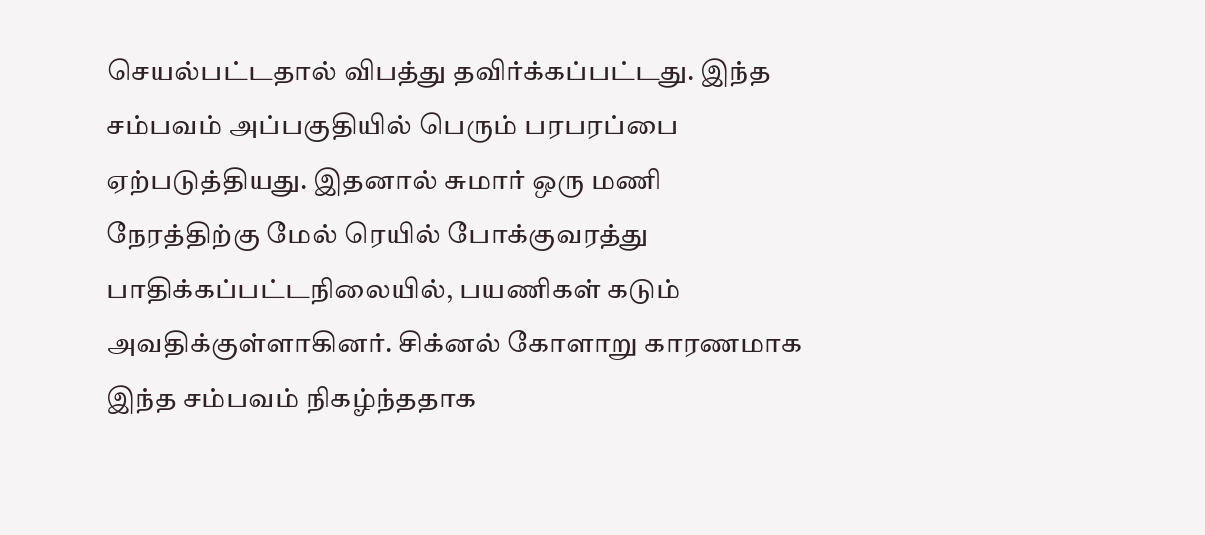செயல்பட்டதால் விபத்து தவிர்க்கப்பட்டது. இந்த சம்பவம் அப்பகுதியில் பெரும் பரபரப்பை ஏற்படுத்தியது. இதனால் சுமார் ஒரு மணி நேரத்திற்கு மேல் ரெயில் போக்குவரத்து பாதிக்கப்பட்டநிலையில், பயணிகள் கடும் அவதிக்குள்ளாகினர். சிக்னல் கோளாறு காரணமாக இந்த சம்பவம் நிகழ்ந்ததாக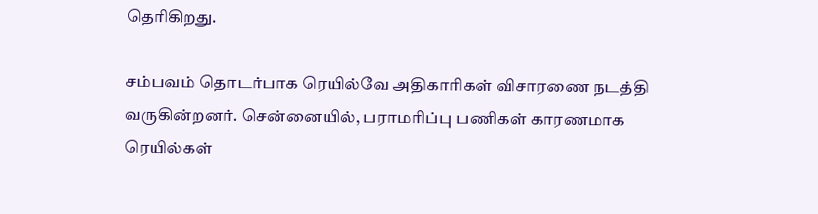தெரிகிறது.

சம்பவம் தொடர்பாக ரெயில்வே அதிகாரிகள் விசாரணை நடத்தி வருகின்றனர். சென்னையில், பராமரிப்பு பணிகள் காரணமாக ரெயில்கள்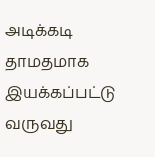அடிக்கடி தாமதமாக இயக்கப்பட்டு வருவது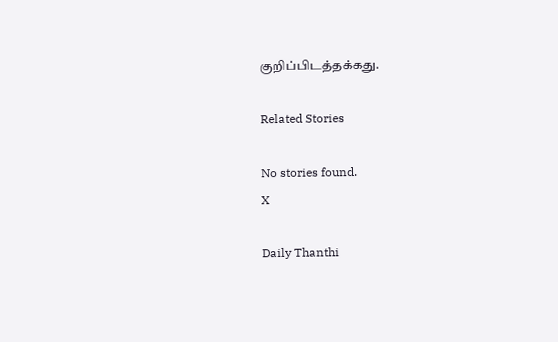குறிப்பிடத்தக்கது.

Related Stories

No stories found.
X

Daily Thanthi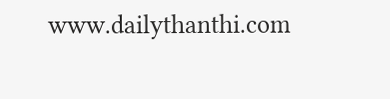www.dailythanthi.com